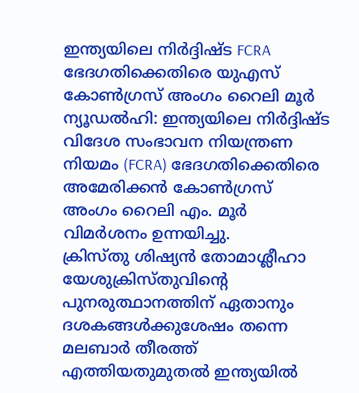ഇന്ത്യയിലെ നിർദ്ദിഷ്ട FCRA ഭേദഗതിക്കെതിരെ യുഎസ് കോൺഗ്രസ് അംഗം റൈലി മൂർ
ന്യൂഡൽഹി: ഇന്ത്യയിലെ നിർദ്ദിഷ്ട വിദേശ സംഭാവന നിയന്ത്രണ നിയമം (FCRA) ഭേദഗതിക്കെതിരെ അമേരിക്കൻ കോൺഗ്രസ് അംഗം റൈലി എം. മൂർ വിമർശനം ഉന്നയിച്ചു.
ക്രിസ്തു ശിഷ്യൻ തോമാശ്ലീഹാ യേശുക്രിസ്തുവിന്റെ പുനരുത്ഥാനത്തിന് ഏതാനും ദശകങ്ങൾക്കുശേഷം തന്നെ മലബാർ തീരത്ത് എത്തിയതുമുതൽ ഇന്ത്യയിൽ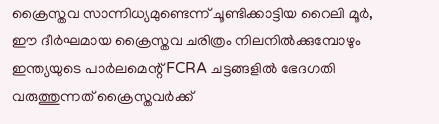ക്രൈസ്തവ സാന്നിധ്യമുണ്ടെന്ന് ചൂണ്ടിക്കാട്ടിയ റൈലി മൂർ, ഈ ദീർഘമായ ക്രൈസ്തവ ചരിത്രം നിലനിൽക്കുമ്പോഴും ഇന്ത്യയുടെ പാർലമെന്റ് FCRA ചട്ടങ്ങളിൽ ഭേദഗതി വരുത്തുന്നത് ക്രൈസ്തവർക്ക്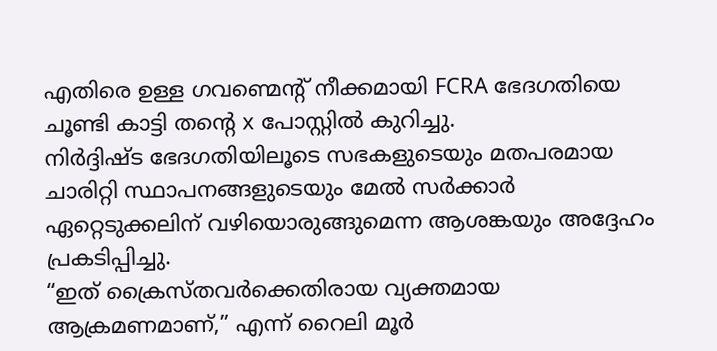എതിരെ ഉള്ള ഗവണ്മെന്റ് നീക്കമായി FCRA ഭേദഗതിയെ ചൂണ്ടി കാട്ടി തന്റെ x പോസ്റ്റിൽ കുറിച്ചു.
നിർദ്ദിഷ്ട ഭേദഗതിയിലൂടെ സഭകളുടെയും മതപരമായ ചാരിറ്റി സ്ഥാപനങ്ങളുടെയും മേൽ സർക്കാർ ഏറ്റെടുക്കലിന് വഴിയൊരുങ്ങുമെന്ന ആശങ്കയും അദ്ദേഹം പ്രകടിപ്പിച്ചു.
“ഇത് ക്രൈസ്തവർക്കെതിരായ വ്യക്തമായ ആക്രമണമാണ്,” എന്ന് റൈലി മൂർ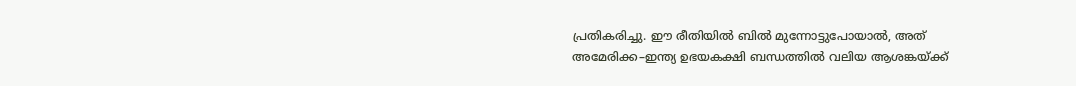പ്രതികരിച്ചു. ഈ രീതിയിൽ ബിൽ മുന്നോട്ടുപോയാൽ, അത് അമേരിക്ക–ഇന്ത്യ ഉഭയകക്ഷി ബന്ധത്തിൽ വലിയ ആശങ്കയ്ക്ക്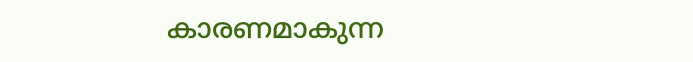കാരണമാകുന്ന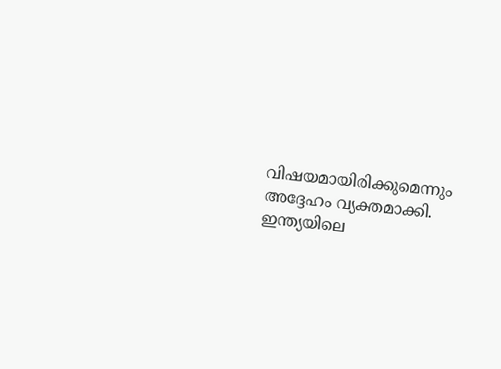വിഷയമായിരിക്കുമെന്നും അദ്ദേഹം വ്യക്തമാക്കി.
ഇന്ത്യയിലെ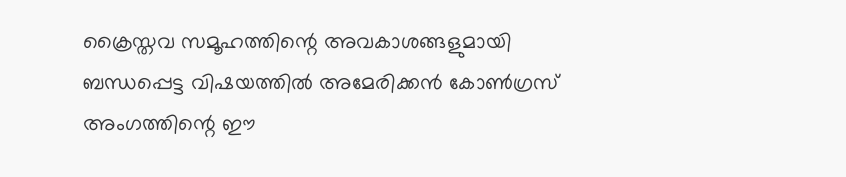ക്രൈസ്തവ സമൂഹത്തിന്റെ അവകാശങ്ങളുമായി ബന്ധപ്പെട്ട വിഷയത്തിൽ അമേരിക്കൻ കോൺഗ്രസ് അംഗത്തിന്റെ ഈ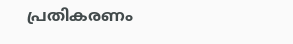പ്രതികരണം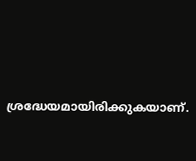ശ്രദ്ധേയമായിരിക്കുകയാണ്.